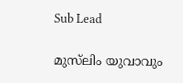Sub Lead

മുസ്‌ലിം യുവാവും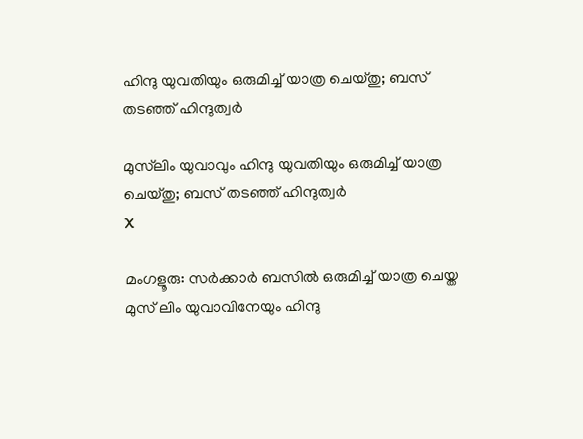ഹിന്ദു യുവതിയും ഒരുമിച്ച് യാത്ര ചെയ്തു; ബസ് തടഞ്ഞ് ഹിന്ദുത്വര്‍

മുസ്‌ലിം യുവാവും ഹിന്ദു യുവതിയും ഒരുമിച്ച് യാത്ര ചെയ്തു; ബസ് തടഞ്ഞ് ഹിന്ദുത്വര്‍
X

മംഗളൂരു: സര്‍ക്കാര്‍ ബസില്‍ ഒരുമിച്ച് യാത്ര ചെയ്ത മുസ് ലിം യുവാവിനേയും ഹിന്ദു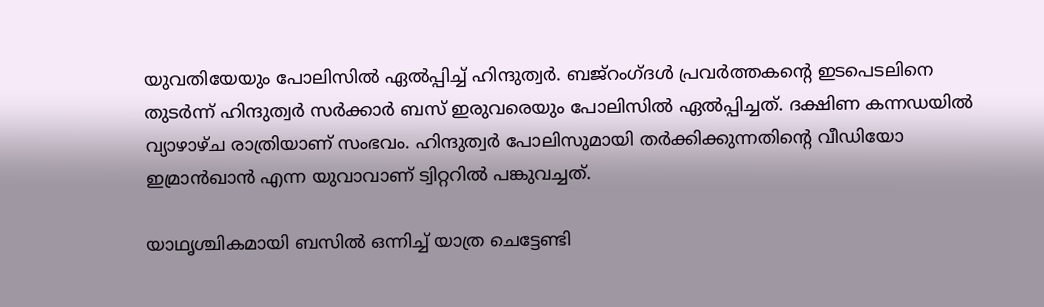യുവതിയേയും പോലിസില്‍ ഏല്‍പ്പിച്ച് ഹിന്ദുത്വര്‍. ബജ്‌റംഗ്ദള്‍ പ്രവര്‍ത്തകന്റെ ഇടപെടലിനെ തുടര്‍ന്ന് ഹിന്ദുത്വര്‍ സര്‍ക്കാര്‍ ബസ് ഇരുവരെയും പോലിസില്‍ ഏല്‍പ്പിച്ചത്. ദക്ഷിണ കന്നഡയില്‍ വ്യാഴാഴ്ച രാത്രിയാണ് സംഭവം. ഹിന്ദുത്വര്‍ പോലിസുമായി തര്‍ക്കിക്കുന്നതിന്റെ വീഡിയോ ഇമ്രാന്‍ഖാന്‍ എന്ന യുവാവാണ് ട്വിറ്ററില്‍ പങ്കുവച്ചത്.

യാഥൃശ്ചികമായി ബസില്‍ ഒന്നിച്ച് യാത്ര ചെട്ടേണ്ടി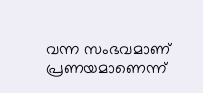വന്ന സംഭവമാണ് പ്രണയമാണെന്ന്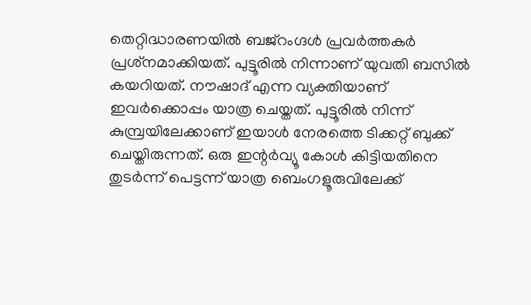തെറ്റിദ്ധാരണയില്‍ ബജ്‌റംഗ്ദള്‍ പ്രവര്‍ത്തകര്‍ പ്രശ്‌നമാക്കിയത്. പുട്ടൂരില്‍ നിന്നാണ് യുവതി ബസില്‍ കയറിയത്. നൗഷാദ് എന്ന വ്യക്തിയാണ് ഇവര്‍ക്കൊപ്പം യാത്ര ചെയ്തത്. പുട്ടൂരില്‍ നിന്ന് കുമ്പ്രയിലേക്കാണ് ഇയാള്‍ നേരത്തെ ടിക്കറ്റ് ബുക്ക് ചെയ്തിരുന്നത്. ഒരു ഇന്റര്‍വ്യൂ കോള്‍ കിട്ടിയതിനെ തുടര്‍ന്ന് പെട്ടന്ന് യാത്ര ബെംഗളൂരുവിലേക്ക്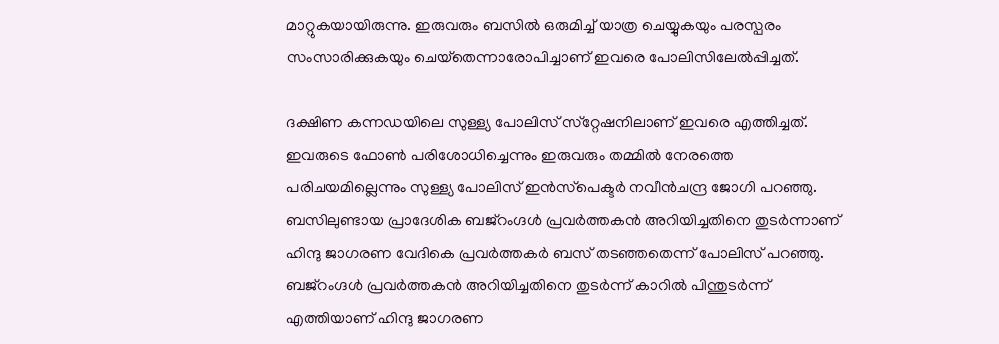മാറ്റുകയായിരുന്നു. ഇരുവരും ബസില്‍ ഒരുമിച്ച് യാത്ര ചെയ്യുകയും പരസ്പരം സംസാരിക്കുകയും ചെയ്‌തെന്നാരോപിച്ചാണ് ഇവരെ പോലിസിലേല്‍പ്പിച്ചത്.

ദക്ഷിണ കന്നഡയിലെ സുള്ള്യ പോലിസ് സ്‌റ്റേഷനിലാണ് ഇവരെ എത്തിച്ചത്. ഇവരുടെ ഫോണ്‍ പരിശോധിച്ചെന്നും ഇരുവരും തമ്മില്‍ നേരത്തെ പരിചയമില്ലെന്നും സുള്ള്യ പോലിസ് ഇന്‍സ്‌പെക്ടര്‍ നവീന്‍ചന്ദ്ര ജോഗി പറഞ്ഞു. ബസിലുണ്ടായ പ്രാദേശിക ബജ്‌റംഗ്ദള്‍ പ്രവര്‍ത്തകന്‍ അറിയിച്ചതിനെ തുടര്‍ന്നാണ് ഹിന്ദു ജാഗരണ വേദികെ പ്രവര്‍ത്തകര്‍ ബസ് തടഞ്ഞതെന്ന് പോലിസ് പറഞ്ഞു. ബജ്‌റംഗ്ദള്‍ പ്രവര്‍ത്തകന്‍ അറിയിച്ചതിനെ തുടര്‍ന്ന് കാറില്‍ പിന്തുടര്‍ന്ന് എത്തിയാണ് ഹിന്ദു ജാഗരണ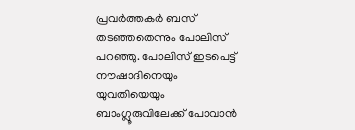പ്രവര്‍ത്തകര്‍ ബസ് തടഞ്ഞതെന്നും പോലിസ് പറഞ്ഞു. പോലിസ് ഇടപെട്ട് നൗഷാദിനെയും യുവതിയെയും ബാംഗ്ലൂരുവിലേക്ക് പോവാന്‍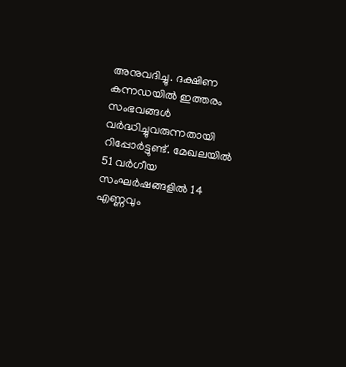അനുവദിച്ചു. ദക്ഷിണ കന്നഡയില്‍ ഇത്തരം സംഭവങ്ങള്‍ വര്‍ദ്ധിച്ചുവരുന്നതായി റിപ്പോര്‍ട്ടുണ്ട്. മേഖലയില്‍ 51 വര്‍ഗീയ സംഘര്‍ഷങ്ങളില്‍ 14 എണ്ണവും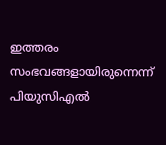ഇത്തരം സംഭവങ്ങളായിരുന്നെന്ന് പിയുസിഎല്‍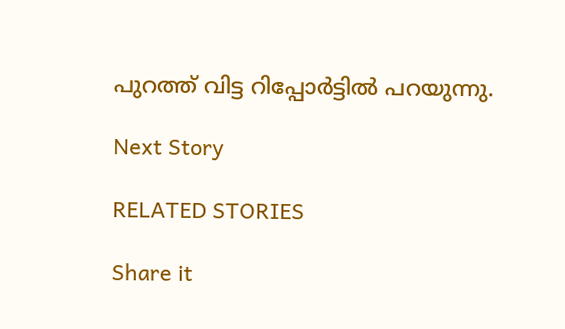പുറത്ത് വിട്ട റിപ്പോര്‍ട്ടില്‍ പറയുന്നു.

Next Story

RELATED STORIES

Share it